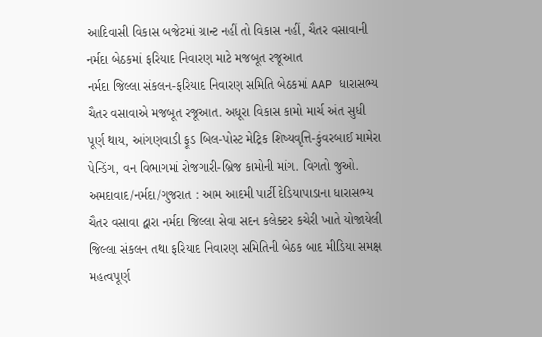આદિવાસી વિકાસ બજેટમાં ગ્રાન્ટ નહીં તો વિકાસ નહીં, ચૈતર વસાવાની નર્મદા બેઠકમાં ફરિયાદ નિવારણ માટે મજબૂત રજૂઆત
નર્મદા જિલ્લા સંકલન-ફરિયાદ નિવારણ સમિતિ બેઠકમાં AAP ધારાસભ્ય ચૈતર વસાવાએ મજબૂત રજૂઆત. અધૂરા વિકાસ કામો માર્ચ અંત સુધી પૂર્ણ થાય, આંગણવાડી ફૂડ બિલ-પોસ્ટ મેટ્રિક શિષ્યવૃત્તિ-કુંવરબાઈ મામેરા પેન્ડિંગ, વન વિભાગમાં રોજગારી-બ્રિજ કામોની માંગ. વિગતો જુઓ.
અમદાવાદ/નર્મદા/ગુજરાત : આમ આદમી પાર્ટી દેડિયાપાડાના ધારાસભ્ય ચૈતર વસાવા દ્વારા નર્મદા જિલ્લા સેવા સદન કલેક્ટર કચેરી ખાતે યોજાયેલી જિલ્લા સંકલન તથા ફરિયાદ નિવારણ સમિતિની બેઠક બાદ મીડિયા સમક્ષ મહત્વપૂર્ણ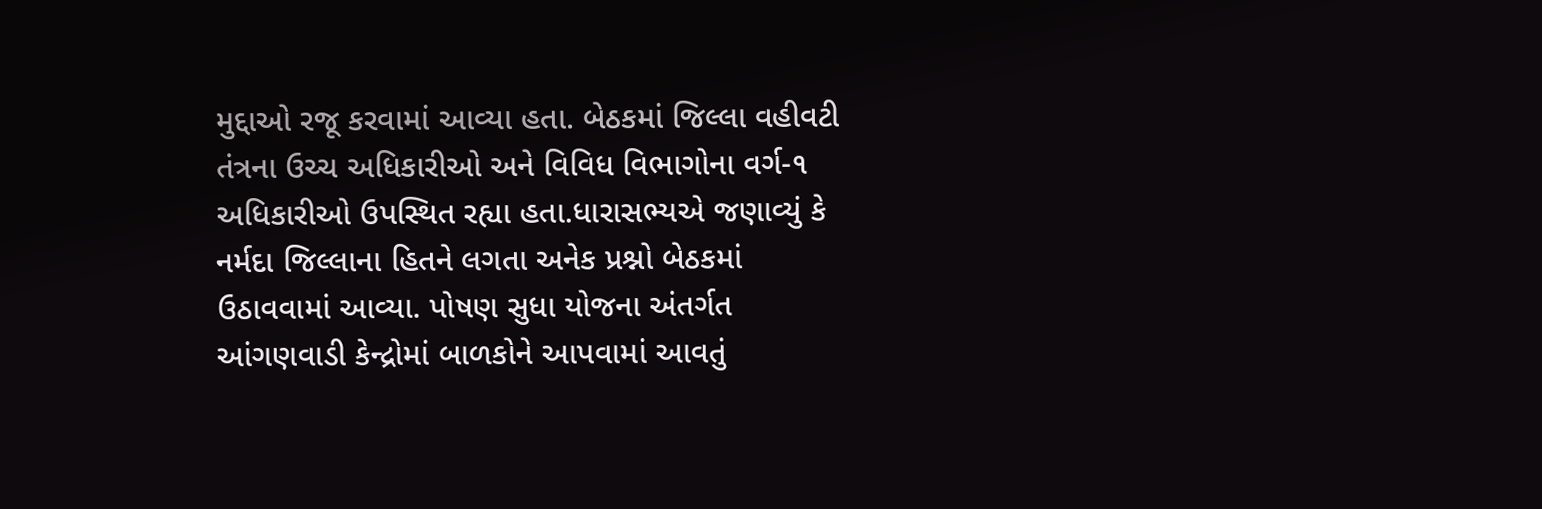મુદ્દાઓ રજૂ કરવામાં આવ્યા હતા. બેઠકમાં જિલ્લા વહીવટી તંત્રના ઉચ્ચ અધિકારીઓ અને વિવિધ વિભાગોના વર્ગ-૧ અધિકારીઓ ઉપસ્થિત રહ્યા હતા.ધારાસભ્યએ જણાવ્યું કે નર્મદા જિલ્લાના હિતને લગતા અનેક પ્રશ્નો બેઠકમાં ઉઠાવવામાં આવ્યા. પોષણ સુધા યોજના અંતર્ગત આંગણવાડી કેન્દ્રોમાં બાળકોને આપવામાં આવતું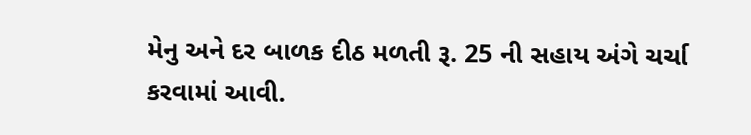મેનુ અને દર બાળક દીઠ મળતી રૂ. 25 ની સહાય અંગે ચર્ચા કરવામાં આવી.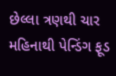છેલ્લા ત્રણથી ચાર મહિનાથી પેન્ડિંગ ફૂડ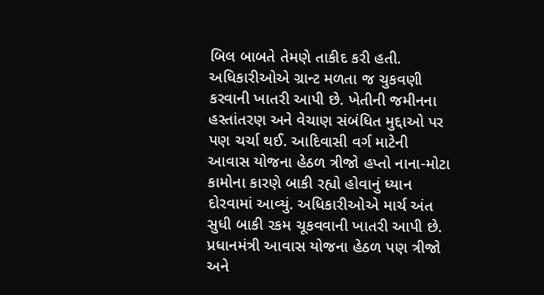બિલ બાબતે તેમણે તાકીદ કરી હતી. અધિકારીઓએ ગ્રાન્ટ મળતા જ ચુકવણી કરવાની ખાતરી આપી છે. ખેતીની જમીનના હસ્તાંતરણ અને વેચાણ સંબંધિત મુદ્દાઓ પર પણ ચર્ચા થઈ. આદિવાસી વર્ગ માટેની આવાસ યોજના હેઠળ ત્રીજો હપ્તો નાના-મોટા કામોના કારણે બાકી રહ્યો હોવાનું ધ્યાન દોરવામાં આવ્યું. અધિકારીઓએ માર્ચ અંત સુધી બાકી રકમ ચૂકવવાની ખાતરી આપી છે. પ્રધાનમંત્રી આવાસ યોજના હેઠળ પણ ત્રીજો અને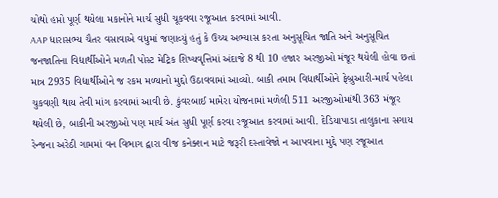ચોથો હપ્તો પૂર્ણ થયેલા મકાનોને માર્ચ સુધી ચૂકવવા રજૂઆત કરવામાં આવી.
AAP ધારાસભ્ય ચૈતર વસાવાએ વધુમાં જણાવ્યું હતું કે ઉચ્ચ અભ્યાસ કરતા અનુસૂચિત જાતિ અને અનુસૂચિત જનજાતિના વિદ્યાર્થીઓને મળતી પોસ્ટ મેટ્રિક શિષ્યવૃત્તિમાં અંદાજે 8 થી 10 હજાર અરજીઓ મંજૂર થયેલી હોવા છતાં માત્ર 2935 વિદ્યાર્થીઓને જ રકમ મળ્યાનો મુદ્દો ઉઠાવવામાં આવ્યો. બાકી તમામ વિદ્યાર્થીઓને ફેબ્રુઆરી-માર્ચ પહેલા ચુકવણી થાય તેવી માંગ કરવામાં આવી છે. કુંવરબાઈ મામેરા યોજનામાં મળેલી 511 અરજીઓમાંથી 363 મંજૂર થયેલી છે, બાકીની અરજીઓ પણ માર્ચ અંત સુધી પૂર્ણ કરવા રજૂઆત કરવામાં આવી. દેડિયાપાડા તાલુકાના સગાય રેન્જના અરેઠી ગામમાં વન વિભાગ દ્વારા વીજ કનેક્શન માટે જરૂરી દસ્તાવેજો ન આપવાના મુદ્દે પણ રજૂઆત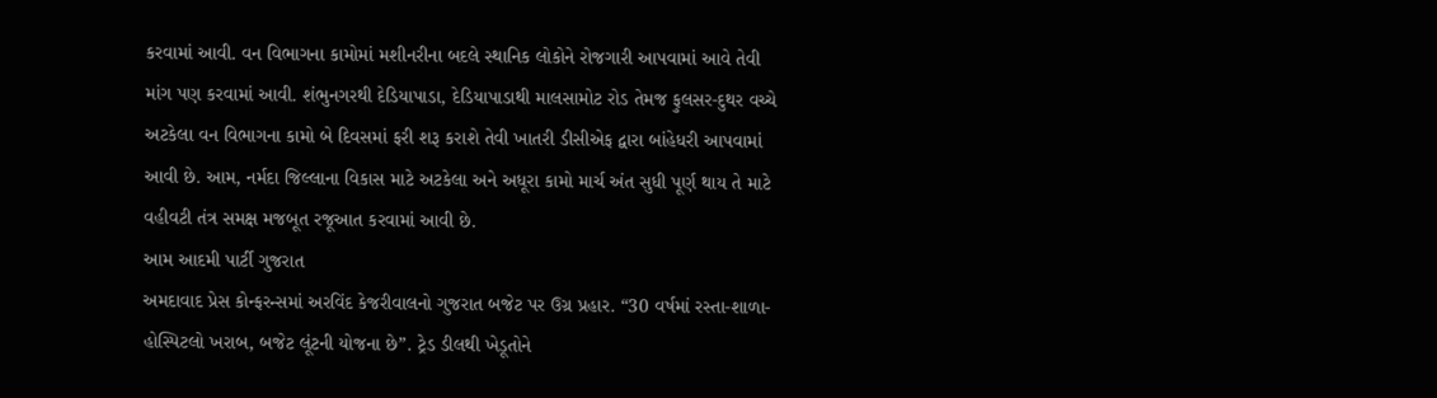કરવામાં આવી. વન વિભાગના કામોમાં મશીનરીના બદલે સ્થાનિક લોકોને રોજગારી આપવામાં આવે તેવી માંગ પણ કરવામાં આવી. શંભુનગરથી દેડિયાપાડા, દેડિયાપાડાથી માલસામોટ રોડ તેમજ ફુલસર-દુથર વચ્ચે અટકેલા વન વિભાગના કામો બે દિવસમાં ફરી શરૂ કરાશે તેવી ખાતરી ડીસીએફ દ્વારા બાંહેધરી આપવામાં આવી છે. આમ, નર્મદા જિલ્લાના વિકાસ માટે અટકેલા અને અધૂરા કામો માર્ચ અંત સુધી પૂર્ણ થાય તે માટે વહીવટી તંત્ર સમક્ષ મજબૂત રજૂઆત કરવામાં આવી છે.
આમ આદમી પાર્ટી ગુજરાત
અમદાવાદ પ્રેસ કોન્ફરન્સમાં અરવિંદ કેજરીવાલનો ગુજરાત બજેટ પર ઉગ્ર પ્રહાર. “30 વર્ષમાં રસ્તા-શાળા-હોસ્પિટલો ખરાબ, બજેટ લૂંટની યોજના છે”. ટ્રેડ ડીલથી ખેડૂતોને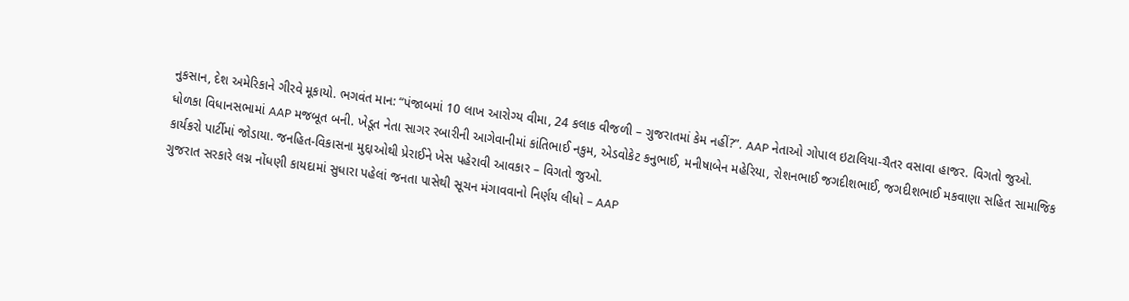નુકસાન, દેશ અમેરિકાને ગીરવે મૂકાયો. ભગવંત માન: “પંજાબમાં 10 લાખ આરોગ્ય વીમા, 24 કલાક વીજળી – ગુજરાતમાં કેમ નહીં?”. AAP નેતાઓ ગોપાલ ઇટાલિયા-ચૈતર વસાવા હાજર. વિગતો જુઓ.
ધોળકા વિધાનસભામાં AAP મજબૂત બની. ખેડૂત નેતા સાગર રબારીની આગેવાનીમાં કાંતિભાઈ નકુમ, એડવોકેટ કનુભાઈ, મનીષાબેન મહેરિયા, રોશનભાઈ જગદીશભાઈ, જગદીશભાઈ મકવાણા સહિત સામાજિક કાર્યકરો પાર્ટીમાં જોડાયા. જનહિત-વિકાસના મુદ્દાઓથી પ્રેરાઈને ખેસ પહેરાવી આવકાર – વિગતો જુઓ.
ગુજરાત સરકારે લગ્ન નોંધણી કાયદામાં સુધારા પહેલાં જનતા પાસેથી સૂચન મંગાવવાનો નિર્ણય લીધો – AAP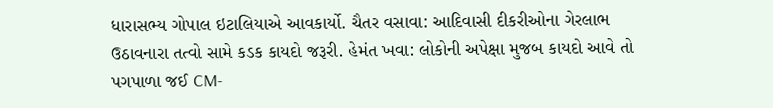ધારાસભ્ય ગોપાલ ઇટાલિયાએ આવકાર્યો. ચૈતર વસાવા: આદિવાસી દીકરીઓના ગેરલાભ ઉઠાવનારા તત્વો સામે કડક કાયદો જરૂરી. હેમંત ખવા: લોકોની અપેક્ષા મુજબ કાયદો આવે તો પગપાળા જઈ CM-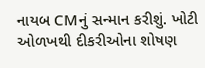નાયબ CMનું સન્માન કરીશું. ખોટી ઓળખથી દીકરીઓના શોષણ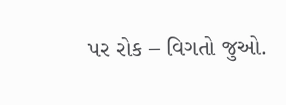પર રોક – વિગતો જુઓ.